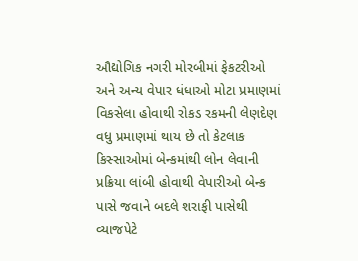ઔદ્યોગિક નગરી મોરબીમાં ફેકટરીઓ અને અન્ય વેપાર ધંધાઓ મોટા પ્રમાણમાં વિકસેલા હોવાથી રોકડ રકમની લેણદેણ વધુ પ્રમાણમાં થાય છે તો કેટલાક કિસ્સાઓમાં બેન્કમાંથી લોન લેવાની પ્રક્રિયા લાંબી હોવાથી વેપારીઓ બેન્ક પાસે જવાને બદલે શરાફી પાસેથી વ્યાજપેટે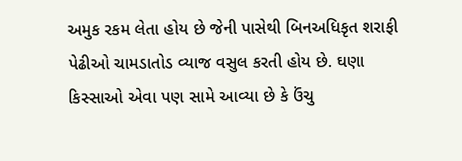અમુક રકમ લેતા હોય છે જેની પાસેથી બિનઅધિકૃત શરાફી પેઢીઓ ચામડાતોડ વ્યાજ વસુલ કરતી હોય છે. ઘણા કિસ્સાઓ એવા પણ સામે આવ્યા છે કે ઉંચુ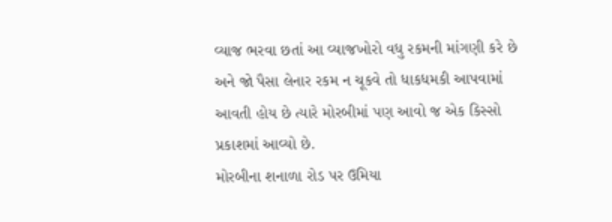વ્યાજ ભરવા છતાં આ વ્યાજખોરો વધુ રકમની માંગણી કરે છે અને જો પૈસા લેનાર રકમ ન ચૂકવે તો ધાકધમકી આપવામાં આવતી હોય છે ત્યારે મોરબીમાં પણ આવો જ એક કિસ્સો પ્રકાશમાં આવ્યો છે.
મોરબીના શનાળા રોડ પર ઉમિયા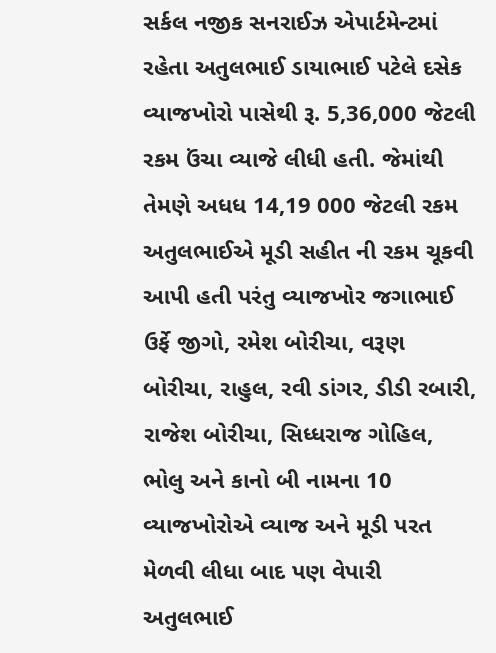સર્કલ નજીક સનરાઈઝ એપાર્ટમેન્ટમાં રહેતા અતુલભાઈ ડાયાભાઈ પટેલે દસેક વ્યાજખોરો પાસેથી રૂ. 5,36,000 જેટલી રકમ ઉંચા વ્યાજે લીધી હતી. જેમાંથી તેમણે અધધ 14,19 000 જેટલી રકમ અતુલભાઈએ મૂડી સહીત ની રકમ ચૂકવી આપી હતી પરંતુ વ્યાજખોર જગાભાઈ ઉર્ફે જીગો, રમેશ બોરીચા, વરૂણ બોરીચા, રાહુલ, રવી ડાંગર, ડીડી રબારી, રાજેશ બોરીચા, સિધ્ધરાજ ગોહિલ, ભોલુ અને કાનો બી નામના 10 વ્યાજખોરોએ વ્યાજ અને મૂડી પરત મેળવી લીધા બાદ પણ વેપારી અતુલભાઈ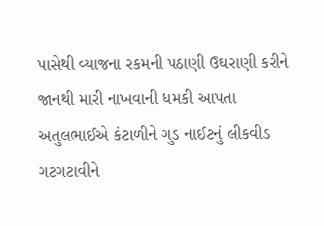પાસેથી વ્યાજના રકમની પઠાણી ઉઘરાણી કરીને જાનથી મારી નાખવાની ધમકી આપતા અતુલભાઈએ કંટાળીને ગુડ નાઈટનું લીકવીડ ગટગટાવીને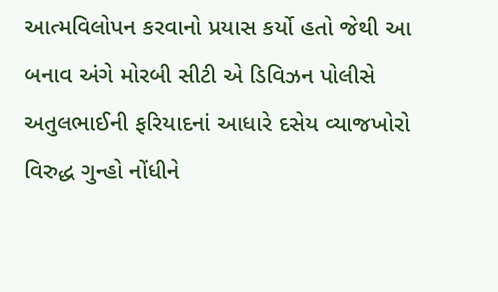આત્મવિલોપન કરવાનો પ્રયાસ કર્યો હતો જેથી આ બનાવ અંગે મોરબી સીટી એ ડિવિઝન પોલીસે અતુલભાઈની ફરિયાદનાં આધારે દસેય વ્યાજખોરો વિરુદ્ધ ગુન્હો નોંધીને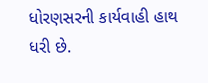ધોરણસરની કાર્યવાહી હાથ ધરી છે.